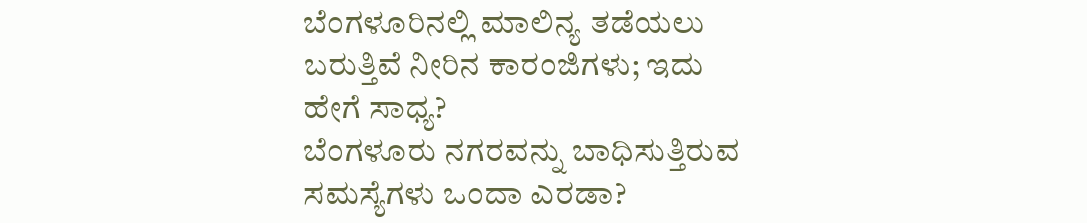ಬೆಂಗಳೂರಿನಲ್ಲಿ ಮಾಲಿನ್ಯ ತಡೆಯಲು ಬರುತ್ತಿವೆ ನೀರಿನ ಕಾರಂಜಿಗಳು; ಇದು ಹೇಗೆ ಸಾಧ್ಯ?
ಬೆಂಗಳೂರು ನಗರವನ್ನು ಬಾಧಿಸುತ್ತಿರುವ ಸಮಸ್ಯೆಗಳು ಒಂದಾ ಎರಡಾ?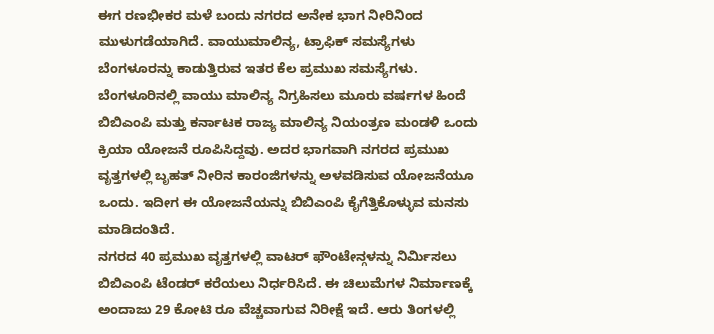ಈಗ ರಣಭೀಕರ ಮಳೆ ಬಂದು ನಗರದ ಅನೇಕ ಭಾಗ ನೀರಿನಿಂದ ಮುಳುಗಡೆಯಾಗಿದೆ. ವಾಯುಮಾಲಿನ್ಯ, ಟ್ರಾಫಿಕ್ ಸಮಸ್ಯೆಗಳು ಬೆಂಗಳೂರನ್ನು ಕಾಡುತ್ತಿರುವ ಇತರ ಕೆಲ ಪ್ರಮುಖ ಸಮಸ್ಯೆಗಳು.
ಬೆಂಗಳೂರಿನಲ್ಲಿ ವಾಯು ಮಾಲಿನ್ಯ ನಿಗ್ರಹಿಸಲು ಮೂರು ವರ್ಷಗಳ ಹಿಂದೆ ಬಿಬಿಎಂಪಿ ಮತ್ತು ಕರ್ನಾಟಕ ರಾಜ್ಯ ಮಾಲಿನ್ಯ ನಿಯಂತ್ರಣ ಮಂಡಳಿ ಒಂದು ಕ್ರಿಯಾ ಯೋಜನೆ ರೂಪಿಸಿದ್ದವು. ಅದರ ಭಾಗವಾಗಿ ನಗರದ ಪ್ರಮುಖ ವೃತ್ತಗಳಲ್ಲಿ ಬೃಹತ್ ನೀರಿನ ಕಾರಂಜಿಗಳನ್ನು ಅಳವಡಿಸುವ ಯೋಜನೆಯೂ ಒಂದು. ಇದೀಗ ಈ ಯೋಜನೆಯನ್ನು ಬಿಬಿಎಂಪಿ ಕೈಗೆತ್ತಿಕೊಳ್ಳುವ ಮನಸು ಮಾಡಿದಂತಿದೆ.
ನಗರದ 40 ಪ್ರಮುಖ ವೃತ್ತಗಳಲ್ಲಿ ವಾಟರ್ ಫೌಂಟೇನ್ಗಳನ್ನು ನಿರ್ಮಿಸಲು ಬಿಬಿಎಂಪಿ ಟೆಂಡರ್ ಕರೆಯಲು ನಿರ್ಧರಿಸಿದೆ. ಈ ಚಿಲುಮೆಗಳ ನಿರ್ಮಾಣಕ್ಕೆ ಅಂದಾಜು 29 ಕೋಟಿ ರೂ ವೆಚ್ಚವಾಗುವ ನಿರೀಕ್ಷೆ ಇದೆ. ಆರು ತಿಂಗಳಲ್ಲಿ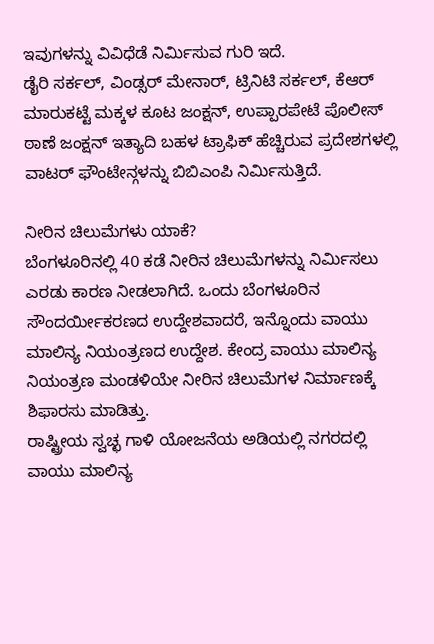ಇವುಗಳನ್ನು ವಿವಿಧೆಡೆ ನಿರ್ಮಿಸುವ ಗುರಿ ಇದೆ.
ಡೈರಿ ಸರ್ಕಲ್, ವಿಂಡ್ಸರ್ ಮೇನಾರ್, ಟ್ರಿನಿಟಿ ಸರ್ಕಲ್, ಕೆಆರ್ ಮಾರುಕಟ್ಟೆ ಮಕ್ಕಳ ಕೂಟ ಜಂಕ್ಷನ್, ಉಪ್ಪಾರಪೇಟೆ ಪೊಲೀಸ್ ಠಾಣೆ ಜಂಕ್ಷನ್ ಇತ್ಯಾದಿ ಬಹಳ ಟ್ರಾಫಿಕ್ ಹೆಚ್ಚಿರುವ ಪ್ರದೇಶಗಳಲ್ಲಿ ವಾಟರ್ ಫೌಂಟೇನ್ಗಳನ್ನು ಬಿಬಿಎಂಪಿ ನಿರ್ಮಿಸುತ್ತಿದೆ.

ನೀರಿನ ಚಿಲುಮೆಗಳು ಯಾಕೆ?
ಬೆಂಗಳೂರಿನಲ್ಲಿ 40 ಕಡೆ ನೀರಿನ ಚಿಲುಮೆಗಳನ್ನು ನಿರ್ಮಿಸಲು ಎರಡು ಕಾರಣ ನೀಡಲಾಗಿದೆ. ಒಂದು ಬೆಂಗಳೂರಿನ ಸೌಂದರ್ಯೀಕರಣದ ಉದ್ದೇಶವಾದರೆ, ಇನ್ನೊಂದು ವಾಯು ಮಾಲಿನ್ಯ ನಿಯಂತ್ರಣದ ಉದ್ದೇಶ. ಕೇಂದ್ರ ವಾಯು ಮಾಲಿನ್ಯ ನಿಯಂತ್ರಣ ಮಂಡಳಿಯೇ ನೀರಿನ ಚಿಲುಮೆಗಳ ನಿರ್ಮಾಣಕ್ಕೆ ಶಿಫಾರಸು ಮಾಡಿತ್ತು.
ರಾಷ್ಟ್ರೀಯ ಸ್ವಚ್ಛ ಗಾಳಿ ಯೋಜನೆಯ ಅಡಿಯಲ್ಲಿ ನಗರದಲ್ಲಿ ವಾಯು ಮಾಲಿನ್ಯ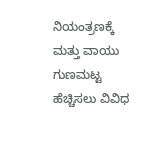ನಿಯಂತ್ರಣಕ್ಕೆ ಮತ್ತು ವಾಯು ಗುಣಮಟ್ಟ ಹೆಚ್ಚಿಸಲು ವಿವಿಧ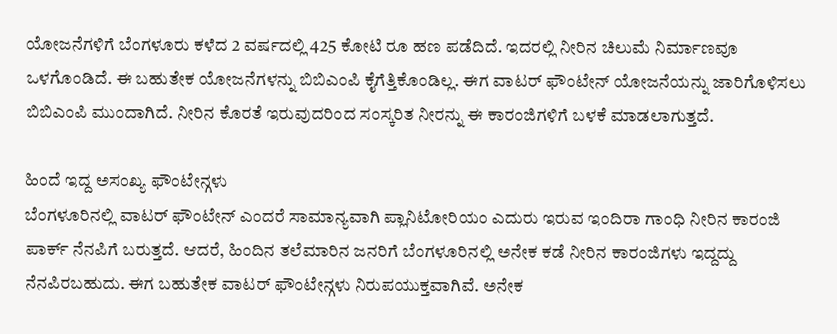ಯೋಜನೆಗಳಿಗೆ ಬೆಂಗಳೂರು ಕಳೆದ 2 ವರ್ಷದಲ್ಲಿ 425 ಕೋಟಿ ರೂ ಹಣ ಪಡೆದಿದೆ. ಇದರಲ್ಲಿ ನೀರಿನ ಚಿಲುಮೆ ನಿರ್ಮಾಣವೂ ಒಳಗೊಂಡಿದೆ. ಈ ಬಹುತೇಕ ಯೋಜನೆಗಳನ್ನು ಬಿಬಿಎಂಪಿ ಕೈಗೆತ್ತಿಕೊಂಡಿಲ್ಲ. ಈಗ ವಾಟರ್ ಫೌಂಟೇನ್ ಯೋಜನೆಯನ್ನು ಜಾರಿಗೊಳಿಸಲು ಬಿಬಿಎಂಪಿ ಮುಂದಾಗಿದೆ. ನೀರಿನ ಕೊರತೆ ಇರುವುದರಿಂದ ಸಂಸ್ಕರಿತ ನೀರನ್ನು ಈ ಕಾರಂಜಿಗಳಿಗೆ ಬಳಕೆ ಮಾಡಲಾಗುತ್ತದೆ.

ಹಿಂದೆ ಇದ್ದ ಅಸಂಖ್ಯ ಫೌಂಟೇನ್ಗಳು
ಬೆಂಗಳೂರಿನಲ್ಲಿ ವಾಟರ್ ಫೌಂಟೇನ್ ಎಂದರೆ ಸಾಮಾನ್ಯವಾಗಿ ಪ್ಲಾನಿಟೋರಿಯಂ ಎದುರು ಇರುವ ಇಂದಿರಾ ಗಾಂಧಿ ನೀರಿನ ಕಾರಂಜಿ ಪಾರ್ಕ್ ನೆನಪಿಗೆ ಬರುತ್ತದೆ. ಆದರೆ, ಹಿಂದಿನ ತಲೆಮಾರಿನ ಜನರಿಗೆ ಬೆಂಗಳೂರಿನಲ್ಲಿ ಅನೇಕ ಕಡೆ ನೀರಿನ ಕಾರಂಜಿಗಳು ಇದ್ದದ್ದು ನೆನಪಿರಬಹುದು. ಈಗ ಬಹುತೇಕ ವಾಟರ್ ಫೌಂಟೇನ್ಗಳು ನಿರುಪಯುಕ್ತವಾಗಿವೆ. ಅನೇಕ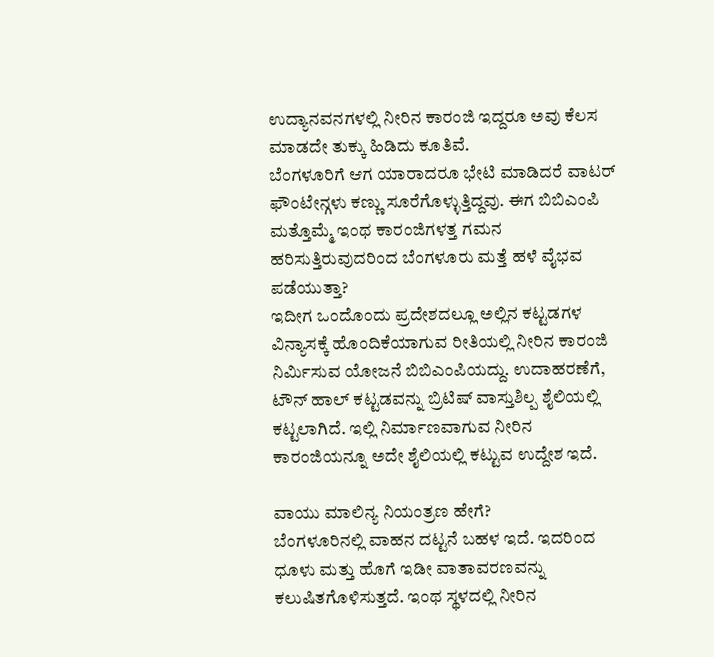ಉದ್ಯಾನವನಗಳಲ್ಲಿ ನೀರಿನ ಕಾರಂಜಿ ಇದ್ದರೂ ಅವು ಕೆಲಸ ಮಾಡದೇ ತುಕ್ಕು ಹಿಡಿದು ಕೂತಿವೆ.
ಬೆಂಗಳೂರಿಗೆ ಆಗ ಯಾರಾದರೂ ಭೇಟಿ ಮಾಡಿದರೆ ವಾಟರ್ ಫೌಂಟೇನ್ಗಳು ಕಣ್ಣು ಸೂರೆಗೊಳ್ಳುತ್ತಿದ್ದವು. ಈಗ ಬಿಬಿಎಂಪಿ ಮತ್ತೊಮ್ಮೆ ಇಂಥ ಕಾರಂಜಿಗಳತ್ತ ಗಮನ ಹರಿಸುತ್ತಿರುವುದರಿಂದ ಬೆಂಗಳೂರು ಮತ್ತೆ ಹಳೆ ವೈಭವ ಪಡೆಯುತ್ತಾ?
ಇದೀಗ ಒಂದೊಂದು ಪ್ರದೇಶದಲ್ಲೂ ಅಲ್ಲಿನ ಕಟ್ಟಡಗಳ ವಿನ್ಯಾಸಕ್ಕೆ ಹೊಂದಿಕೆಯಾಗುವ ರೀತಿಯಲ್ಲಿ ನೀರಿನ ಕಾರಂಜಿ ನಿರ್ಮಿಸುವ ಯೋಜನೆ ಬಿಬಿಎಂಪಿಯದ್ದು. ಉದಾಹರಣೆಗೆ, ಟೌನ್ ಹಾಲ್ ಕಟ್ಟಡವನ್ನು ಬ್ರಿಟಿಷ್ ವಾಸ್ತುಶಿಲ್ಪ ಶೈಲಿಯಲ್ಲಿ ಕಟ್ಟಲಾಗಿದೆ. ಇಲ್ಲಿ ನಿರ್ಮಾಣವಾಗುವ ನೀರಿನ ಕಾರಂಜಿಯನ್ನೂ ಅದೇ ಶೈಲಿಯಲ್ಲಿ ಕಟ್ಟುವ ಉದ್ದೇಶ ಇದೆ.

ವಾಯು ಮಾಲಿನ್ಯ ನಿಯಂತ್ರಣ ಹೇಗೆ?
ಬೆಂಗಳೂರಿನಲ್ಲಿ ವಾಹನ ದಟ್ಟನೆ ಬಹಳ ಇದೆ. ಇದರಿಂದ ಧೂಳು ಮತ್ತು ಹೊಗೆ ಇಡೀ ವಾತಾವರಣವನ್ನು ಕಲುಷಿತಗೊಳಿಸುತ್ತದೆ. ಇಂಥ ಸ್ಥಳದಲ್ಲಿ ನೀರಿನ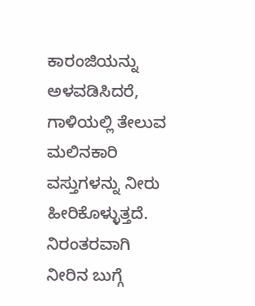ಕಾರಂಜಿಯನ್ನು ಅಳವಡಿಸಿದರೆ, ಗಾಳಿಯಲ್ಲಿ ತೇಲುವ ಮಲಿನಕಾರಿ ವಸ್ತುಗಳನ್ನು ನೀರು ಹೀರಿಕೊಳ್ಳುತ್ತದೆ. ನಿರಂತರವಾಗಿ ನೀರಿನ ಬುಗ್ಗೆ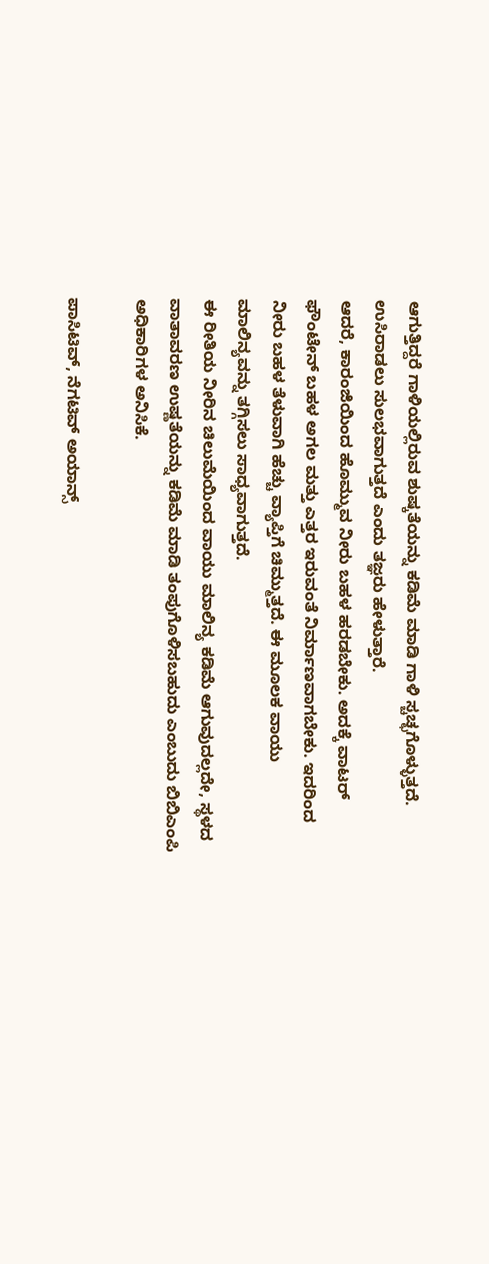ಆಗುತ್ತಿದ್ದರೆ ಗಾಳಿಯಲ್ಲಿರುವ ಶುಷ್ಕತೆಯನ್ನು ಕಡಿಮೆ ಮಾಡಿ ಗಾಳಿ ಸ್ಚಚ್ಛಗೊಳ್ಳುತ್ತದೆ. ಉಸಿರಾಡಲು ಸುಲಭವಾಗುತ್ತದೆ ಎಂದು ತಜ್ಞರು ಹೇಳುತ್ತಾರೆ.
ಆದರೆ, ಕಾರಂಜಿಯಿಂದ ಹೊಮ್ಮುವ ನೀರು ಬಹಳ ಹರಡಬೇಕು. ಅದಕ್ಕೆ ವಾಟರ್ ಫೌಂಟೇನ್ ಬಹಳ ಅಗಲ ಮತ್ತು ಎತ್ತರ ಇರುವಂತೆ ನಿರ್ಮಾಣವಾಗಬೇಕು. ಇದರಿಂದ ನೀರು ಬಹಳ ತೆಳುವಾಗಿ ಹೆಚ್ಚು ವ್ಯಾಪ್ತಿಗೆ ಚಿಮ್ಮುತ್ತದೆ. ಈ ಮೂಲಕ ವಾಯು ಮಾಲಿನ್ಯವನ್ನು ತಗ್ಗಿಸಲು ಸಾಧ್ಯವಾಗುತ್ತದೆ.
ಈ ರೀತಿಯ ನೀರಿನ ಚಿಲುಮೆಯಿಂದ ವಾಯು ಮಾಲಿನ್ಯ ಕಡಿಮೆ ಆಗುವುದಲ್ಲದೇ, ಸ್ಥಳದ ವಾತಾವರಣ ಉಷ್ಣತೆಯನ್ನು ಕಡಿಮೆ ಮಾಡಿ ತಂಪುಗೊಳಿಸಬಹುದು ಎಂಬುದು ಬಿಬಿಎಂಪಿ ಅಧಿಕಾರಿಗಳ ಅನಿಸಿಕೆ.

ಪಾಸಿಟಿವ್, ನೆಗಟಿವ್ ಅಯಾನ್ಸ್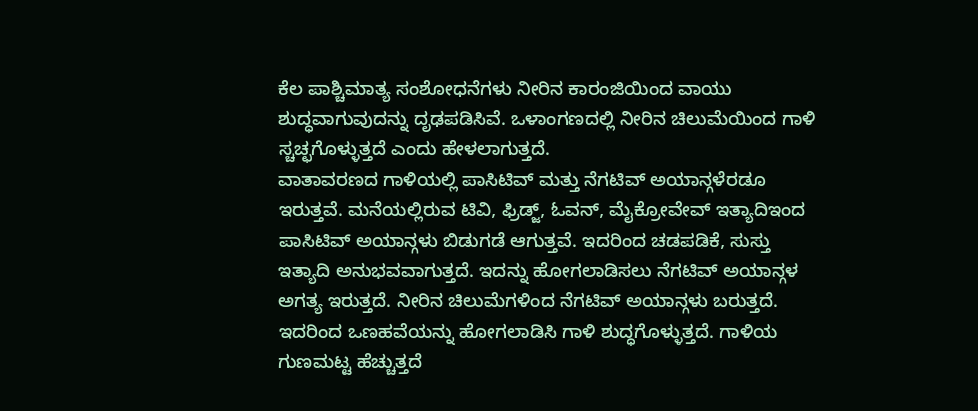ಕೆಲ ಪಾಶ್ಚಿಮಾತ್ಯ ಸಂಶೋಧನೆಗಳು ನೀರಿನ ಕಾರಂಜಿಯಿಂದ ವಾಯು ಶುದ್ಧವಾಗುವುದನ್ನು ದೃಢಪಡಿಸಿವೆ. ಒಳಾಂಗಣದಲ್ಲಿ ನೀರಿನ ಚಿಲುಮೆಯಿಂದ ಗಾಳಿ ಸ್ಚಚ್ಛಗೊಳ್ಳುತ್ತದೆ ಎಂದು ಹೇಳಲಾಗುತ್ತದೆ.
ವಾತಾವರಣದ ಗಾಳಿಯಲ್ಲಿ ಪಾಸಿಟಿವ್ ಮತ್ತು ನೆಗಟಿವ್ ಅಯಾನ್ಗಳೆರಡೂ ಇರುತ್ತವೆ. ಮನೆಯಲ್ಲಿರುವ ಟಿವಿ, ಫ್ರಿಡ್ಜ್, ಓವನ್, ಮೈಕ್ರೋವೇವ್ ಇತ್ಯಾದಿಇಂದ ಪಾಸಿಟಿವ್ ಅಯಾನ್ಗಳು ಬಿಡುಗಡೆ ಆಗುತ್ತವೆ. ಇದರಿಂದ ಚಡಪಡಿಕೆ, ಸುಸ್ತು ಇತ್ಯಾದಿ ಅನುಭವವಾಗುತ್ತದೆ. ಇದನ್ನು ಹೋಗಲಾಡಿಸಲು ನೆಗಟಿವ್ ಅಯಾನ್ಗಳ ಅಗತ್ಯ ಇರುತ್ತದೆ. ನೀರಿನ ಚಿಲುಮೆಗಳಿಂದ ನೆಗಟಿವ್ ಅಯಾನ್ಗಳು ಬರುತ್ತದೆ. ಇದರಿಂದ ಒಣಹವೆಯನ್ನು ಹೋಗಲಾಡಿಸಿ ಗಾಳಿ ಶುದ್ಧಗೊಳ್ಳುತ್ತದೆ. ಗಾಳಿಯ ಗುಣಮಟ್ಟ ಹೆಚ್ಚುತ್ತದೆ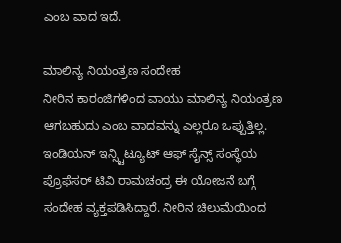ಎಂಬ ವಾದ ಇದೆ.

ಮಾಲಿನ್ಯ ನಿಯಂತ್ರಣ ಸಂದೇಹ
ನೀರಿನ ಕಾರಂಜಿಗಳಿಂದ ವಾಯು ಮಾಲಿನ್ಯ ನಿಯಂತ್ರಣ ಆಗಬಹುದು ಎಂಬ ವಾದವನ್ನು ಎಲ್ಲರೂ ಒಪ್ಪುತ್ತಿಲ್ಲ. ಇಂಡಿಯನ್ ಇನ್ಸ್ಟಿಟ್ಯೂಟ್ ಆಫ್ ಸೈನ್ಸ್ ಸಂಸ್ಥೆಯ ಪ್ರೊಫೆಸರ್ ಟಿವಿ ರಾಮಚಂದ್ರ ಈ ಯೋಜನೆ ಬಗ್ಗೆ ಸಂದೇಹ ವ್ಯಕ್ತಪಡಿಸಿದ್ದಾರೆ. ನೀರಿನ ಚಿಲುಮೆಯಿಂದ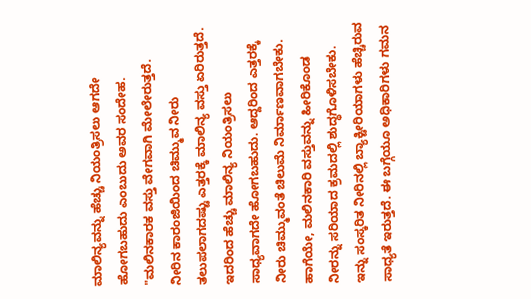ಮಾಲಿನ್ಯವನ್ನು ಹೆಚ್ಚು ನಿಯಂತ್ರಿಸಲು ಆಗದೇ ಹೋಗಬಹುದು ಎಂಬುದು ಅವರ ಸಂದೇಹ.
"ಮಲಿನಕಾರಕ ವಸ್ತು ವೇಗವಾಗಿ ಮೇಲೇರುತ್ತದೆ. ನೀರಿನ ಕಾರಂಜಿಯಿಂದ ಚಿಮ್ಮುವ ನೀರು ತಲುಪಲಾಗದಷ್ಟು ಎತ್ತರಕ್ಕೆ ಮಾಲಿನ್ಯ ವಸ್ತು ಏರಿರುತ್ತದೆ. ಇದರಿಂದ ಹೆಚ್ಚು ಮಾಲಿನ್ಯ ನಿಯಂತ್ರಿಸಲು ಸಾಧ್ಯವಾಗದೇ ಹೋಗಬಹುದು. ಆದ್ದರಿಂದ ಎತ್ತರಕ್ಕೆ ನೀರು ಚಿಮ್ಮುವಂತೆ ಚಿಲುಮೆ ನಿರ್ಮಾಣವಾಗಬೇಕು. ಹಾಗೆಯೇ, ಮಲಿನಕಾರಿ ವಸ್ತುವನ್ನು ಹೀರಿಕೊಂಡ ನೀರನ್ನು ಸರಿಯಾದ ಕ್ರಮದಲ್ಲಿ ಶುದ್ಧಗೊಳಿಸಬೇಕು. ಇನ್ನು ಸಂಸ್ಕರಿತ ನೀರಿನಲ್ಲಿ ಬ್ಯಾಕ್ಟೀರಿಯಾಗಳು ಹೆಚ್ಚಿರುವ ಸಾಧ್ಯತೆ ಇರುತ್ತದೆ. ಈ ಬಗ್ಗೆಯೂ ಅಧಿಕಾರಿಗಳು ಗಮನ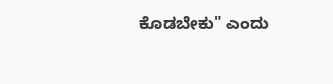ಕೊಡಬೇಕು" ಎಂದು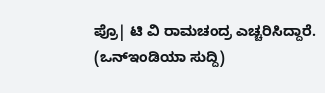ಪ್ರೊ| ಟಿ ವಿ ರಾಮಚಂದ್ರ ಎಚ್ಚರಿಸಿದ್ದಾರೆ.
(ಒನ್ಇಂಡಿಯಾ ಸುದ್ದಿ)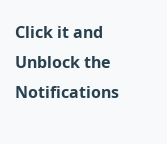Click it and Unblock the Notifications